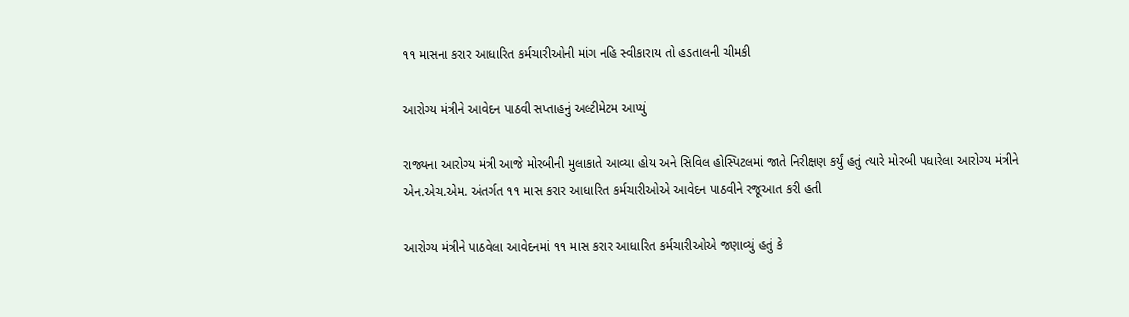૧૧ માસના કરાર આધારિત કર્મચારીઓની માંગ નહિ સ્વીકારાય તો હડતાલની ચીમકી

આરોગ્ય મંત્રીને આવેદન પાઠવી સપ્તાહનું અલ્ટીમેટમ આપ્યું

રાજ્યના આરોગ્ય મંત્રી આજે મોરબીની મુલાકાતે આવ્યા હોય અને સિવિલ હોસ્પિટલમાં જાતે નિરીક્ષણ કર્યું હતું ત્યારે મોરબી પધારેલા આરોગ્ય મંત્રીને એન.એચ.એમ. અંતર્ગત ૧૧ માસ કરાર આધારિત કર્મચારીઓએ આવેદન પાઠવીને રજૂઆત કરી હતી

આરોગ્ય મંત્રીને પાઠવેલા આવેદનમાં ૧૧ માસ કરાર આધારિત કર્મચારીઓએ જણાવ્યું હતું કે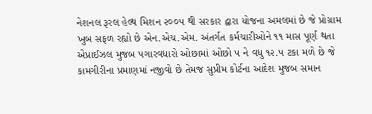નેશનલ રૂરલ હેલ્થ મિશન ૨૦૦૫ થી સરકાર દ્વારા યોજના અમલમાં છે જે પ્રોગ્રામ ખુબ સફળ રહ્યો છે એન.એચ.એમ. અંતર્ગત કર્મચારીઓને ૧૧ માસ પૂર્ણ થતા એપ્રાઈઝલ મુજબ પગારવધારો ઓછામાં ઓછો ૫ ને વધુ ૧૨.૫ ટકા મળે છે જે કામગીરીના પ્રમાણમાં નજીવો છે તેમજ સુપ્રીમ કોર્ટના આદેશ મુજબ સમાન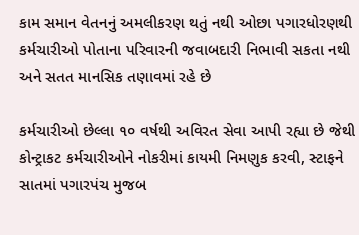કામ સમાન વેતનનું અમલીકરણ થતું નથી ઓછા પગારધોરણથી કર્મચારીઓ પોતાના પરિવારની જવાબદારી નિભાવી સકતા નથી અને સતત માનસિક તણાવમાં રહે છે

કર્મચારીઓ છેલ્લા ૧૦ વર્ષથી અવિરત સેવા આપી રહ્યા છે જેથી કોન્ટ્રાકટ કર્મચારીઓને નોકરીમાં કાયમી નિમણુક કરવી, સ્ટાફને સાતમાં પગારપંચ મુજબ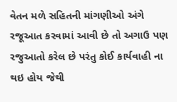વેતન મળે સહિતની માંગણીઓ અંગે રજૂઆત કરવામાં આવી છે તો અગાઉ પણ રજુઆતો કરેલ છે પરંતુ કોઈ કાર્યવાહી ના થઇ હોય જેથી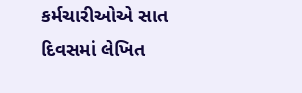કર્મચારીઓએ સાત દિવસમાં લેખિત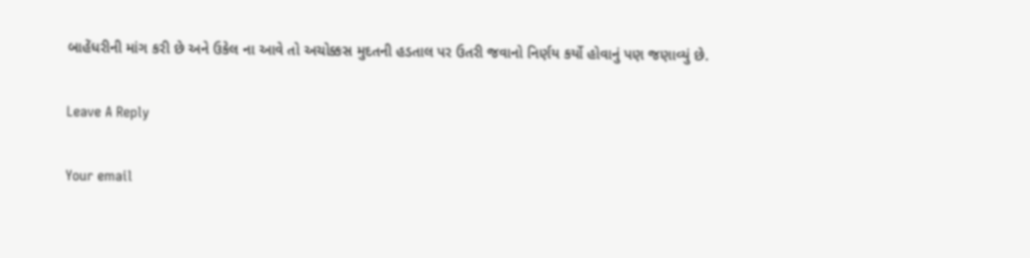બાહેંધરીની માંગ કરી છે અને ઉકેલ ના આવે તો અચોક્કસ મુદતની હડતાલ પર ઉતરી જવાનો નિર્ણય કર્યો હોવાનું પણ જણાવ્યું છે.

Leave A Reply

Your email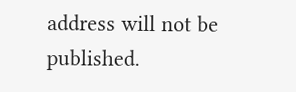address will not be published.